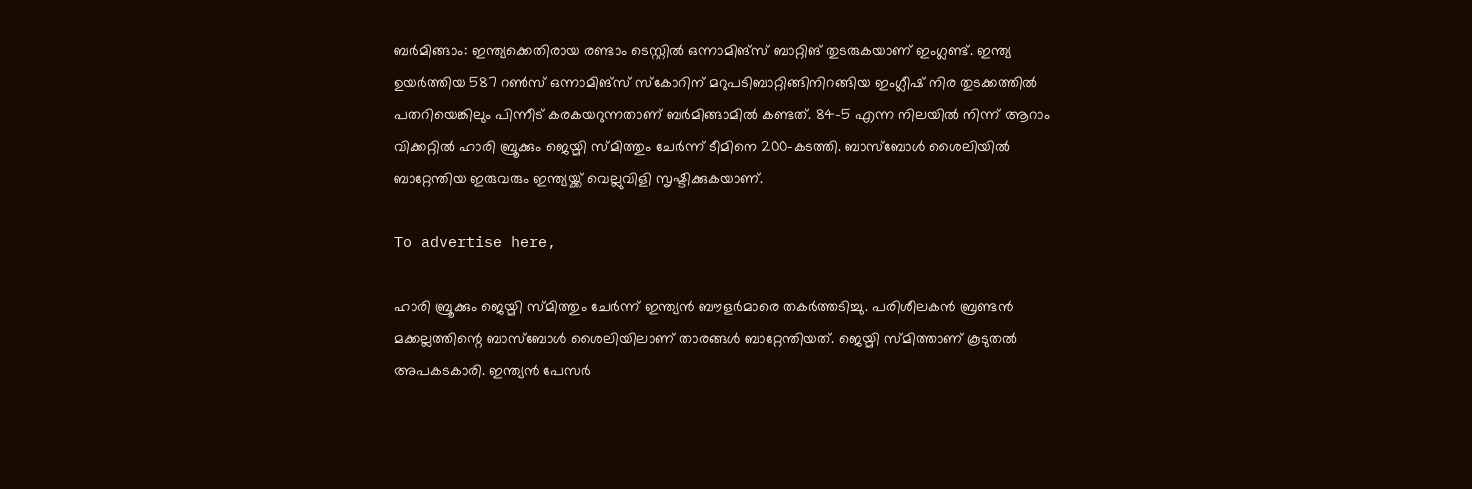ബര്‍മിങ്ങാം: ഇന്ത്യക്കെതിരായ രണ്ടാം ടെസ്റ്റില്‍ ഒന്നാമിങ്‌സ് ബാറ്റിങ് തുടരുകയാണ് ഇംഗ്ലണ്ട്. ഇന്ത്യ ഉയര്‍ത്തിയ 587 റണ്‍സ് ഒന്നാമിങ്‌സ് സ്‌കോറിന് മറുപടിബാറ്റിങ്ങിനിറങ്ങിയ ഇംഗ്ലീഷ് നിര തുടക്കത്തില്‍ പതറിയെങ്കിലും പിന്നീട് കരകയറുന്നതാണ് ബര്‍മിങ്ങാമില്‍ കണ്ടത്. 84-5 എന്ന നിലയില്‍ നിന്ന് ആറാം വിക്കറ്റില്‍ ഹാരി ബ്രൂക്കും ജെയ്മി സ്മിത്തും ചേര്‍ന്ന് ടീമിനെ 200-കടത്തി. ബാസ്‌ബോള്‍ ശൈലിയില്‍ ബാറ്റേന്തിയ ഇരുവരും ഇന്ത്യയ്ക്ക് വെല്ലുവിളി സൃഷ്ടിക്കുകയാണ്.

To advertise here,

ഹാരി ബ്രൂക്കും ജെയ്മി സ്മിത്തും ചേര്‍ന്ന് ഇന്ത്യന്‍ ബൗളര്‍മാരെ തകര്‍ത്തടിച്ചു. പരിശീലകന്‍ ബ്രണ്ടന്‍ മക്കല്ലത്തിന്റെ ബാസ്‌ബോള്‍ ശൈലിയിലാണ് താരങ്ങള്‍ ബാറ്റേന്തിയത്. ജെയ്മി സ്മിത്താണ് കൂടുതല്‍ അപകടകാരി. ഇന്ത്യന്‍ പേസർ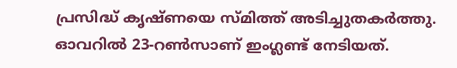പ്രസിദ്ധ് കൃഷ്ണയെ സ്മിത്ത് അടിച്ചുതകര്‍ത്തു. ഓവറില്‍ 23-റണ്‍സാണ് ഇംഗ്ലണ്ട് നേടിയത്.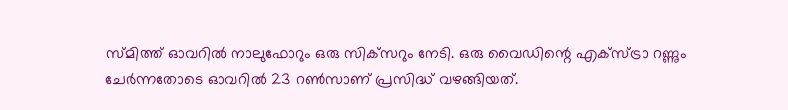സ്മിത്ത് ഓവറില്‍ നാലുഫോറും ഒരു സിക്‌സറും നേടി. ഒരു വൈഡിന്റെ എക്‌സ്ട്രാ റണ്ണും ചേര്‍ന്നതോടെ ഓവറില്‍ 23 റണ്‍സാണ് പ്രസിദ്ധ് വഴങ്ങിയത്.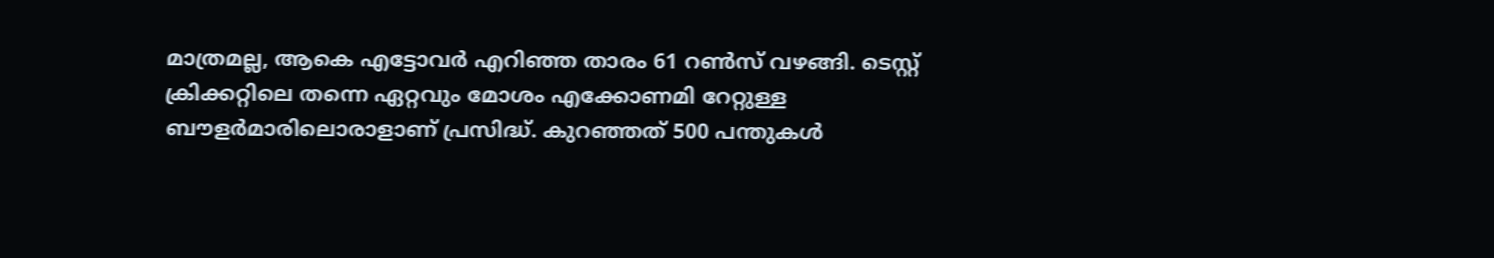മാത്രമല്ല, ആകെ എട്ടോവര്‍ എറിഞ്ഞ താരം 61 റണ്‍സ് വഴങ്ങി. ടെസ്റ്റ് ക്രിക്കറ്റിലെ തന്നെ ഏറ്റവും മോശം എക്കോണമി റേറ്റുള്ള ബൗളര്‍മാരിലൊരാളാണ് പ്രസിദ്ധ്. കുറഞ്ഞത് 500 പന്തുകള്‍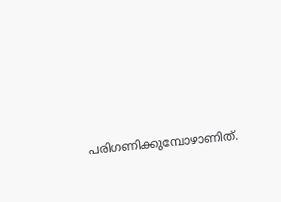പരിഗണിക്കുമ്പോഴാണിത്.